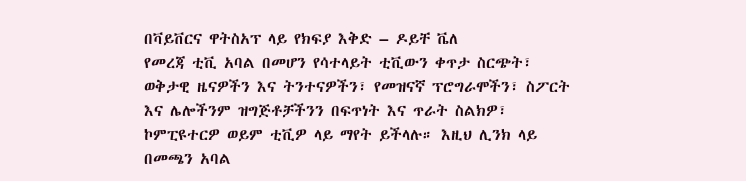በቫይቨርና ዋትስአፕ ላይ የክፍያ እቅድ – ዶይቸ ቬለ
የመረጃ ቲቪ አባል በመሆን የሳተላይት ቲቪውን ቀጥታ ስርጭት፣ ወቅታዊ ዜናዎችን እና ትንተናዎችን፣ የመዝናኛ ፕሮግራሞችን፣ ስፖርት እና ሌሎችንም ዝግጅቶቻችንን በፍጥነት እና ጥራት ስልክዎ፣ ኮምፒዩተርዎ ወይም ቲቪዎ ላይ ማየት ይችላሉ። እዚህ ሊንክ ላይ በመጫን አባል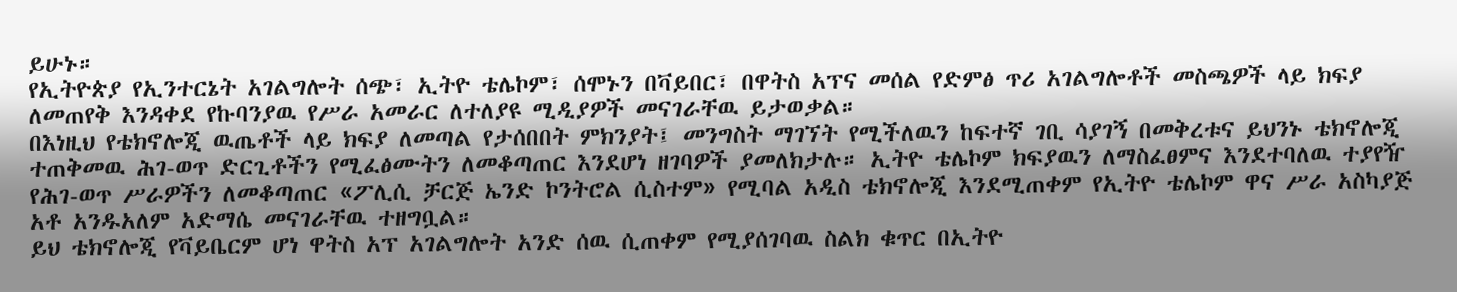ይሁኑ።
የኢትዮጵያ የኢንተርኔት አገልግሎት ሰጭ፣ ኢትዮ ቴሌኮም፣ ሰሞኑን በቫይበር፣ በዋትስ አፕና መሰል የድምፅ ጥሪ አገልግሎቶች መስጫዎች ላይ ክፍያ ለመጠየቅ እንዳቀደ የኩባንያዉ የሥራ አመራር ለተለያዩ ሚዲያዎች መናገራቸዉ ይታወቃል።
በእነዚህ የቴክኖሎጂ ዉጤቶች ላይ ክፍያ ለመጣል የታሰበበት ምክንያት፤ መንግስት ማገኘት የሚችለዉን ከፍተኛ ገቢ ሳያገኝ በመቅረቱና ይህንኑ ቴክኖሎጂ ተጠቅመዉ ሕገ-ወጥ ድርጊቶችን የሚፈፅሙትን ለመቆጣጠር እንደሆነ ዘገባዎች ያመለክታሉ። ኢትዮ ቴሌኮም ክፍያዉን ለማስፈፀምና እንደተባለዉ ተያየዥ የሕገ-ወጥ ሥራዎችን ለመቆጣጠር «ፖሊሲ ቻርጅ ኤንድ ኮንትሮል ሲስተም» የሚባል አዲስ ቴክኖሎጂ እንደሚጠቀም የኢትዮ ቴሌኮም ዋና ሥራ አስካያጅ አቶ አንዱአለም አድማሴ መናገራቸዉ ተዘግቧል።
ይህ ቴክኖሎጂ የቫይቤርም ሆነ ዋትስ አፕ አገልግሎት አንድ ሰዉ ሲጠቀም የሚያሰገባዉ ስልክ ቁጥር በኢትዮ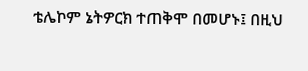ቴሌኮም ኔትዎርክ ተጠቅሞ በመሆኑ፤ በዚህ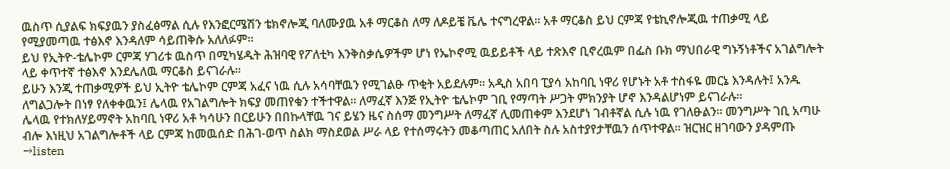ዉስጥ ሲያልፍ ክፍያዉን ያስፈፅማል ሲሉ የእንፎርሜሽን ቴክኖሎጂ ባለሙያዉ አቶ ማርቆስ ለማ ለዶይቼ ቬሌ ተናግረዋል። አቶ ማርቆስ ይህ ርምጃ የቴኪኖሎጂዉ ተጠቃሚ ላይ የሚያመጣዉ ተፅእኖ እንዳለም ሳይጠቅሱ አለለፉም።
ይህ የኢትዮ-ቴሌኮም ርምጃ ሃገሪቱ ዉስጥ በሚካሄዱት ሕዝባዊ የፖለቲካ እንቅስቃሴዎችም ሆነ የኤኮኖሚ ዉይይቶች ላይ ተጽእኖ ቢኖረዉም በፌስ ቡክ ማህበራዊ ግኑኝነቶችና አገልግሎት ላይ ቀጥተኛ ተፅእኖ እንደሌለዉ ማርቆስ ይናገራሉ።
ይሁን እንጂ ተጠቃሚዎች ይህ ኢትዮ ቴሌኮም ርምጃ አፈና ነዉ ሲሉ አሳባቸዉን የሚገልፁ ጥቂት አይደሉም። አዲስ አበባ ፒያሳ አከባቢ ነዋሪ የሆኑት አቶ ተስፋዬ መርኔ እንዳሉት፤ አንዱ ለግልጋሎት በነፃ የለቀቀዉን፤ ሌላዉ የአገልግሎት ክፍያ መጠየቁን ተችተዋል። ለማፈኛ እንጅ የኢትዮ ቴሌኮም ገቢ የማጣት ሥጋት ምክንያት ሆኖ እንዳልሆነም ይናገራሉ።
ሌላዉ የተክለሃይማኖት አከባቢ ነዋሪ አቶ ካሳሁን በርይሁን በበኩላቸዉ ገና ይሄን ዜና ስሰማ መንግሥት ለማፈኛ ሊመጠቀም እንደሆነ ገብቶኛል ሲሉ ነዉ የገለፁልን። መንግሥት ገቢ አጣሁ ብሎ እነዚህ አገልግሎቶች ላይ ርምጃ ከመዉሰድ በሕገ-ወጥ ስልክ ማስደወል ሥራ ላይ የተሰማሩትን መቆጣጠር አለበት ስሉ አስተያየታቸዉን ሰጥተዋል። ዝርዝር ዘገባውን ያዳምጡ →listen